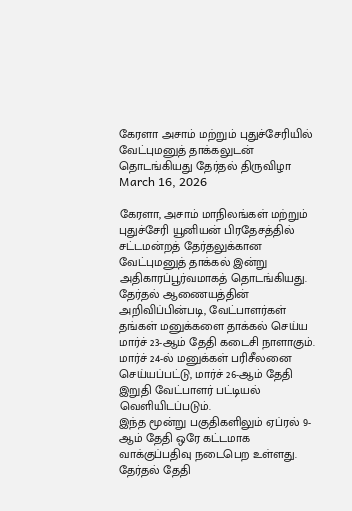கேரளா அசாம் மற்றும் புதுச்சேரியில் வேட்புமனுத் தாக்கலுடன் தொடங்கியது தேர்தல் திருவிழா
March 16, 2026

கேரளா, அசாம் மாநிலங்கள் மற்றும் புதுச்சேரி யூனியன் பிரதேசத்தில் சட்டமன்றத் தேர்தலுக்கான வேட்புமனுத் தாக்கல் இன்று அதிகாரப்பூர்வமாகத் தொடங்கியது. தேர்தல் ஆணையத்தின் அறிவிப்பின்படி, வேட்பாளர்கள் தங்கள் மனுக்களை தாக்கல் செய்ய மார்ச் 23-ஆம் தேதி கடைசி நாளாகும். மார்ச் 24-ல் மனுக்கள் பரிசீலனை செய்யப்பட்டு, மார்ச் 26-ஆம் தேதி இறுதி வேட்பாளர் பட்டியல் வெளியிடப்படும்.
இந்த மூன்று பகுதிகளிலும் ஏப்ரல் 9-ஆம் தேதி ஒரே கட்டமாக வாக்குப்பதிவு நடைபெற உள்ளது. தேர்தல் தேதி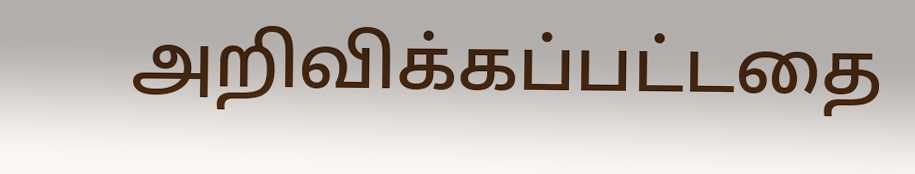அறிவிக்கப்பட்டதை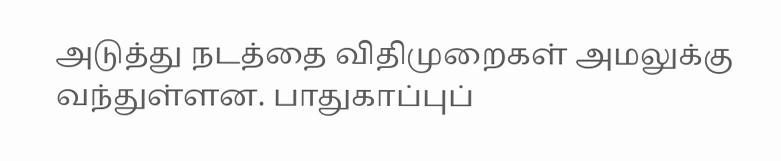அடுத்து நடத்தை விதிமுறைகள் அமலுக்கு வந்துள்ளன. பாதுகாப்புப்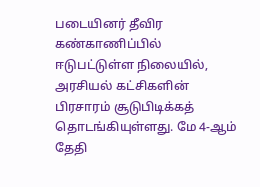படையினர் தீவிர கண்காணிப்பில் ஈடுபட்டுள்ள நிலையில், அரசியல் கட்சிகளின் பிரசாரம் சூடுபிடிக்கத் தொடங்கியுள்ளது. மே 4-ஆம் தேதி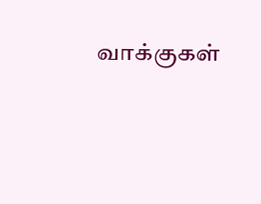வாக்குகள்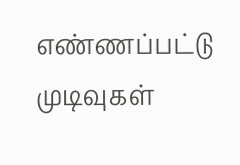எண்ணப்பட்டு முடிவுகள்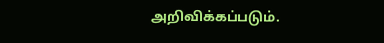அறிவிக்கப்படும்.